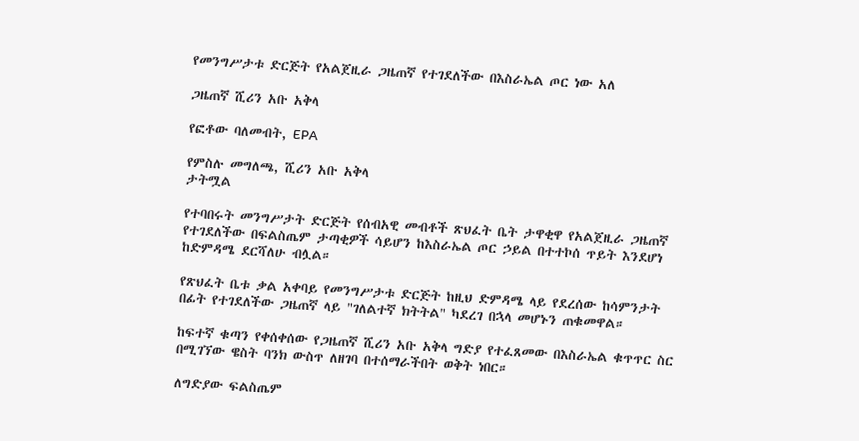የመንግሥታቱ ድርጅት የአልጀዚራ ጋዜጠኛ የተገደለችው በእስራኤል ጦር ነው አለ

ጋዜጠኛ ሺሪን አቡ አቅላ

የፎቶው ባለመብት, EPA

የምስሉ መግለጫ, ሺሪን አቡ አቅላ
ታትሟል

የተባበሩት መንግሥታት ድርጅት የሰብአዊ መብቶች ጽህፈት ቤት ታዋቂዋ የአልጀዚራ ጋዜጠኛ የተገደለችው በፍልስጤም ታጣቂዎች ሳይሆን ከእስራኤል ጦር ኃይል በተተኮሰ ጥይት እንደሆነ ከድምዳሜ ደርሻለሁ ብሏል።

የጽህፈት ቤቱ ቃል አቀባይ የመንግሥታቱ ድርጅት ከዚህ ድምዳሜ ላይ የደረሰው ከሳምንታት በፊት የተገደለችው ጋዜጠኛ ላይ "ገለልተኛ ክትትል" ካደረገ በኋላ መሆኑን ጠቁመዋል።

ከፍተኛ ቁጣን የቀሰቀሰው የጋዜጠኛ ሺሪን አቡ አቅላ ግድያ የተፈጸመው በእስራኤል ቁጥጥር ስር በሚገኘው ዌስት ባንክ ውስጥ ለዘገባ በተሰማራችበት ወቅት ነበር።

ለግድያው ፍልስጤም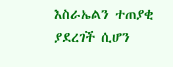እስራኤልን ተጠያቂ ያደረገች ሲሆን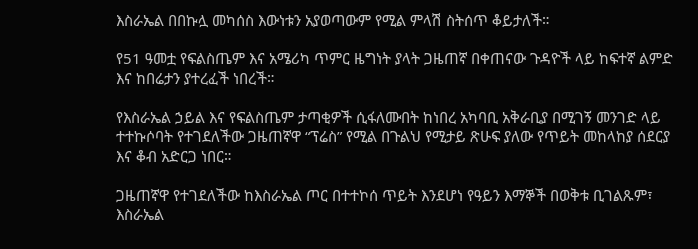እስራኤል በበኩሏ መካሰስ እውነቱን አያወጣውም የሚል ምላሽ ስትሰጥ ቆይታለች።

የ51 ዓመቷ የፍልስጤም እና አሜሪካ ጥምር ዜግነት ያላት ጋዜጠኛ በቀጠናው ጉዳዮች ላይ ከፍተኛ ልምድ እና ከበሬታን ያተረፈች ነበረች።

የእስራኤል ኃይል እና የፍልስጤም ታጣቂዎች ሲፋለሙበት ከነበረ አካባቢ አቅራቢያ በሚገኝ መንገድ ላይ ተተኩሶባት የተገደለችው ጋዜጠኛዋ “ፕሬስ” የሚል በጉልህ የሚታይ ጽሁፍ ያለው የጥይት መከላከያ ሰደርያ እና ቆብ አድርጋ ነበር።

ጋዜጠኛዋ የተገደለችው ከእስራኤል ጦር በተተኮሰ ጥይት እንደሆነ የዓይን እማኞች በወቅቱ ቢገልጹም፣ እስራኤል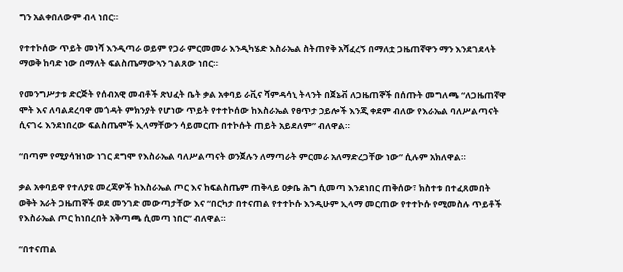ግን አልቀበለውም ብላ ነበር።

የተተኮሰው ጥይት መነሻ እንዲጣራ ወይም የጋራ ምርመመራ እንዲካሄድ እስራኤል ስትጠየቅ አሻፈረኝ በማለቷ ጋዜጠኛዋን ማን እንደገደላት ማወቅ ከባድ ነው በማለት ፍልስጤማውኣን ገልጸው ነበር።

የመንግሥታቱ ድርጅት የሰብአዊ መብቶች ጽህፈት ቤት ቃል አቀባይ ራቪና ሻምዳሳኒ ትላንት በጀኔቭ ለጋዜጠኞች በሰጡት መግለጫ “ለጋዜጠኛዋ ሞት እና ለባልደረባዋ መጎዳት ምክንያት የሆነው ጥይት የተተኮሰው ከእስራኤል የፀጥታ ኃይሎች እንጂ ቀደም ብለው የእራኤል ባለሥልጣናት ሲናገሩ እንደነበረው ፍልስጤሞች ኢላማቸውን ሳይመርጡ በተኮሱት ጠይት አይደለም” ብለዋል።

“በጣም የሚያሳዝነው ነገር ደግሞ የእስራኤል ባለሥልጣናት ወንጀሉን ለማጣራት ምርመራ አለማድረጋቸው ነው” ሲሉም አክለዋል።

ቃል አቀባይዋ የተለያዩ መረጃዎች ከእስራኤል ጦር እና ከፍልስጤም ጠቅላይ ዐቃቤ ሕግ ሲመጣ እንደነበር ጠቅሰው፣ ክስተቱ በተፈጸመበት ወቅት አራት ጋዜጠኞች ወደ መንገድ መውጣታቸው እና “በርካታ በተናጠል የተተኮሱ እንዲሁም ኢላማ መርጠው የተተኮሱ የሚመስሉ ጥይቶች የእስራኤል ጦር ከነበረበት አቅጣጫ ሲመጣ ነበር” ብለዋል።

“በተናጠል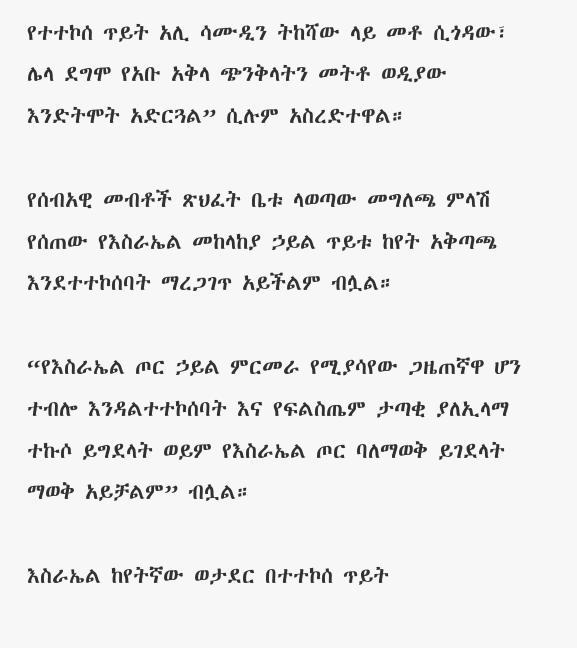የተተኮሰ ጥይት አሊ ሳሙዲን ትከሻው ላይ መቶ ሲጎዳው፣ ሌላ ደግሞ የአቡ አቅላ ጭንቅላትን መትቶ ወዲያው እንድትሞት አድርጓል” ሲሉም አስረድተዋል።

የሰብአዊ መብቶች ጽህፈት ቤቱ ላወጣው መግለጫ ምላሽ የሰጠው የእስራኤል መከላከያ ኃይል ጥይቱ ከየት አቅጣጫ እንደተተኮሰባት ማረጋገጥ አይችልም ብሏል።

“የእስራኤል ጦር ኃይል ምርመራ የሚያሳየው ጋዜጠኛዋ ሆን ተብሎ እንዳልተተኮሰባት እና የፍልስጤም ታጣቂ ያለኢላማ ተኩሶ ይግደላት ወይም የእስራኤል ጦር ባለማወቅ ይገደላት ማወቅ አይቻልም” ብሏል።

እስራኤል ከየትኛው ወታደር በተተኮሰ ጥይት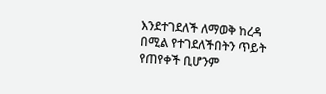እንደተገደለች ለማወቅ ከረዳ በሚል የተገደለችበትን ጥይት የጠየቀች ቢሆንም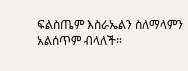ፍልስጤም እስራኤልን ስለማላምን አልሰጥም ብላለች።